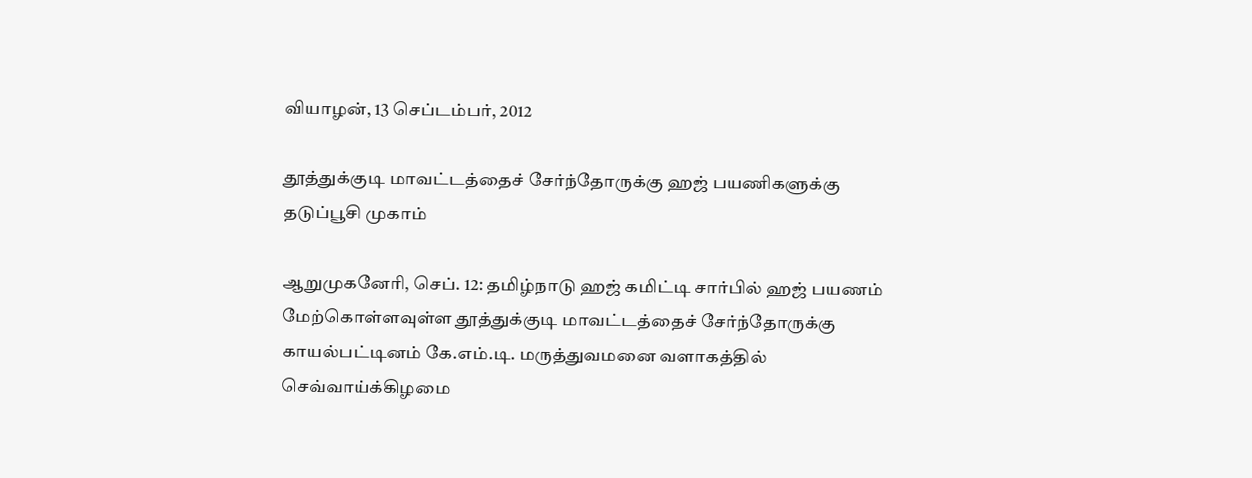வியாழன், 13 செப்டம்பர், 2012

தூத்துக்குடி மாவட்டத்தைச் சேர்ந்தோருக்கு ஹஜ் பயணிகளுக்கு தடுப்பூசி முகாம்

ஆறுமுகனேரி, செப். 12: தமிழ்நாடு ஹஜ் கமிட்டி சார்பில் ஹஜ் பயணம் மேற்கொள்ளவுள்ள தூத்துக்குடி மாவட்டத்தைச் சேர்ந்தோருக்கு காயல்பட்டினம் கே.எம்.டி. மருத்துவமனை வளாகத்தில் செவ்வாய்க்கிழமை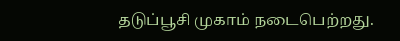தடுப்பூசி முகாம் நடைபெற்றது.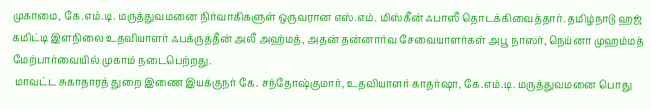முகாமை, கே.எம்.டி. மருத்துவமனை நிர்வாகிகளுள் ஒருவரான எஸ்.எம். மிஸ்கீன் ஃபாஸீ தொடக்கிவைத்தார். தமிழ்நாடு ஹஜ் கமிட்டி இளநிலை உதவியாளர் ஃபக்ருத்தீன் அலீ அஹ்மத், அதன் தன்னார்வ சேவையாளர்கள் அபூ நாஸர், நெய்னா முஹம்மத் மேற்பார்வையில் முகாம் நடைபெற்றது.
 மாவட்ட சுகாதாரத் துறை இணை இயக்குநர் கே. சந்தோஷ்குமார், உதவியாளர் காதர்ஷா, கே.எம்.டி. மருத்துவமனை பொது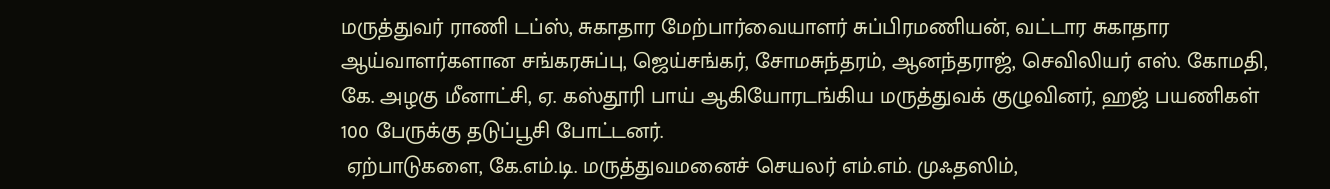மருத்துவர் ராணி டப்ஸ், சுகாதார மேற்பார்வையாளர் சுப்பிரமணியன், வட்டார சுகாதார ஆய்வாளர்களான சங்கரசுப்பு, ஜெய்சங்கர், சோமசுந்தரம், ஆனந்தராஜ், செவிலியர் எஸ். கோமதி, கே. அழகு மீனாட்சி, ஏ. கஸ்தூரி பாய் ஆகியோரடங்கிய மருத்துவக் குழுவினர், ஹஜ் பயணிகள் 100 பேருக்கு தடுப்பூசி போட்டனர்.
 ஏற்பாடுகளை, கே.எம்.டி. மருத்துவமனைச் செயலர் எம்.எம். முஃதஸிம்,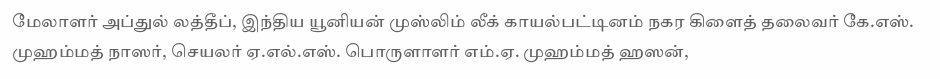மேலாளர் அப்துல் லத்தீப், இந்திய யூனியன் முஸ்லிம் லீக் காயல்பட்டினம் நகர கிளைத் தலைவர் கே.எஸ். முஹம்மத் நாஸர், செயலர் ஏ.எல்.எஸ். பொருளாளர் எம்.ஏ. முஹம்மத் ஹஸன்,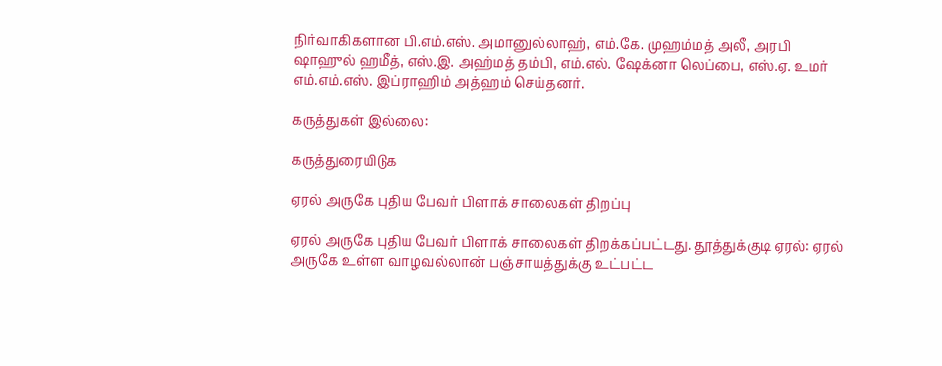நிர்வாகிகளான பி.எம்.எஸ். அமானுல்லாஹ், எம்.கே. முஹம்மத் அலீ, அரபி ஷாஹுல் ஹமீத், எஸ்.இ. அஹ்மத் தம்பி, எம்.எல். ஷேக்னா லெப்பை, எஸ்.ஏ. உமர் எம்.எம்.எஸ். இப்ராஹிம் அத்ஹம் செய்தனர்.

கருத்துகள் இல்லை:

கருத்துரையிடுக

ஏரல் அருகே புதிய பேவர் பிளாக் சாலைகள் திறப்பு

ஏரல் அருகே புதிய பேவர் பிளாக் சாலைகள் திறக்கப்பட்டது. தூத்துக்குடி ஏரல்: ஏரல் அருகே உள்ள வாழவல்லான் பஞ்சாயத்துக்கு உட்பட்ட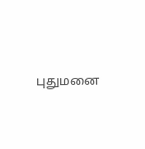புதுமனை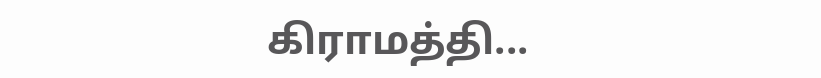கிராமத்தி...